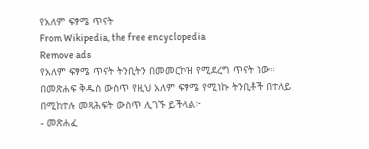የአለም ፍፃሜ ጥናት
From Wikipedia, the free encyclopedia
Remove ads
የአለም ፍፃሜ ጥናት ትንቢትን በመመርኮዝ የሚደረግ ጥናት ነው።
በመጽሐፍ ቅዱስ ውስጥ የዚህ አለም ፍፃሜ የሚነኩ ትንቢቶች በተለይ በሚከተሉ መጻሕፍት ውስጥ ሊገኙ ይችላል፦
- መጽሐፈ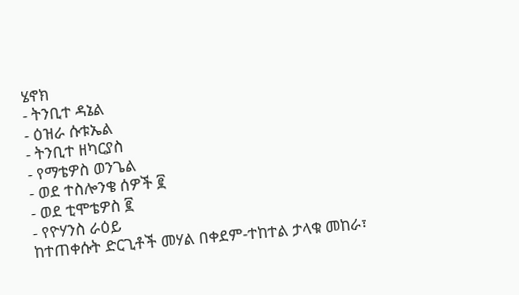ሄኖክ
- ትንቢተ ዳኔል
- ዕዝራ ሱቱኤል
- ትንቢተ ዘካርያስ
- የማቴዎስ ወንጌል
- ወደ ተስሎንቄ ሰዎች ፪
- ወደ ቲሞቴዎስ ፪
- የዮሃንስ ራዕይ
ከተጠቀሱት ድርጊቶች መሃል በቀደም-ተከተል ታላቁ መከራ፣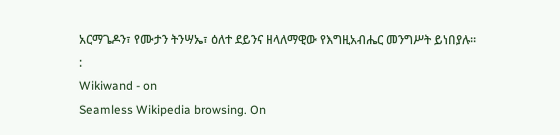አርማጌዶን፣ የሙታን ትንሣኤ፣ ዕለተ ደይንና ዘላለማዊው የእግዚአብሔር መንግሥት ይነበያሉ።
:
Wikiwand - on
Seamless Wikipedia browsing. On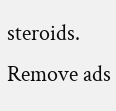steroids.
Remove ads